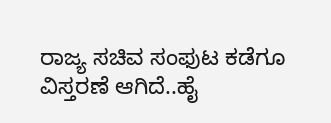ರಾಜ್ಯ ಸಚಿವ ಸಂಫುಟ ಕಡೆಗೂ ವಿಸ್ತರಣೆ ಆಗಿದೆ..ಹೈ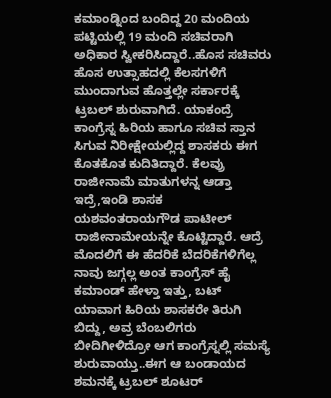ಕಮಾಂಡ್ನಿಂದ ಬಂದಿದ್ದ 20 ಮಂದಿಯ ಪಟ್ಟಿಯಲ್ಲಿ 19 ಮಂದಿ ಸಚಿವರಾಗಿ ಅಧಿಕಾರ ಸ್ವೀಕರಿಸಿದ್ದಾರೆ..ಹೊಸ ಸಚಿವರು ಹೊಸ ಉತ್ಸಾಹದಲ್ಲಿ ಕೆಲಸಗಳಿಗೆ ಮುಂದಾಗುವ ಹೊತ್ತಲ್ಲೇ ಸರ್ಕಾರಕ್ಕೆ ಟ್ರಬಲ್ ಶುರುವಾಗಿದೆ. ಯಾಕಂದ್ರೆ ಕಾಂಗ್ರೆಸ್ನ ಹಿರಿಯ ಹಾಗೂ ಸಚಿವ ಸ್ತಾನ ಸಿಗುವ ನಿರೀಕ್ಷೇಯಲ್ಲಿದ್ದ ಶಾಸಕರು ಈಗ ಕೊತಕೊತ ಕುದಿತಿದ್ದಾರೆ. ಕೆಲವ್ರು ರಾಜೀನಾಮೆ ಮಾತುಗಳನ್ನ ಆಡ್ತಾ ಇದ್ರೆ,ಇಂಡಿ ಶಾಸಕ ಯಶವಂತರಾಯಗೌಡ ಪಾಟೀಲ್ ರಾಜೀನಾಮೇಯನ್ನೇ ಕೊಟ್ಟಿದ್ದಾರೆ. ಆದ್ರೆ ಮೊದಲಿಗೆ ಈ ಹೆದರಿಕೆ ಬೆದರಿಕೆಗಳಿಗೆಲ್ಲ ನಾವು ಜಗ್ಗಲ್ಲ ಅಂತ ಕಾಂಗ್ರೆಸ್ ಹೈ
ಕಮಾಂಡ್ ಹೇಳ್ತಾ ಇತ್ತು, ಬಟ್ ಯಾವಾಗ ಹಿರಿಯ ಶಾಸಕರೇ ತಿರುಗಿ ಬಿದ್ದು, ಅವ್ರ ಬೆಂಬಲಿಗರು ಬೀದಿಗೀಳಿದ್ರೋ ಆಗ ಕಾಂಗ್ರೆಸ್ನಲ್ಲಿ ಸಮಸ್ಯೆ ಶುರುವಾಯ್ತು..ಈಗ ಆ ಬಂಡಾಯದ ಶಮನಕ್ಕೆ ಟ್ರಬಲ್ ಶೂಟರ್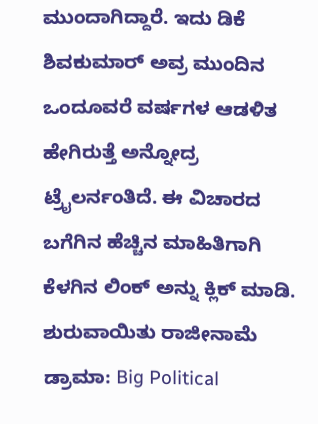ಮುಂದಾಗಿದ್ದಾರೆ. ಇದು ಡಿಕೆ ಶಿವಕುಮಾರ್ ಅವ್ರ ಮುಂದಿನ ಒಂದೂವರೆ ವರ್ಷಗಳ ಆಡಳಿತ ಹೇಗಿರುತ್ತೆ ಅನ್ನೋದ್ರ ಟ್ರೈಲರ್ನಂತಿದೆ. ಈ ವಿಚಾರದ ಬಗೆಗಿನ ಹೆಚ್ಚಿನ ಮಾಹಿತಿಗಾಗಿ ಕೆಳಗಿನ ಲಿಂಕ್ ಅನ್ನು ಕ್ಲಿಕ್ ಮಾಡಿ.
ಶುರುವಾಯಿತು ರಾಜೀನಾಮೆ ಡ್ರಾಮಾ: Big Political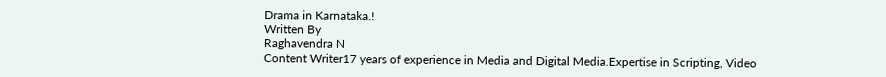Drama in Karnataka.!
Written By
Raghavendra N
Content Writer17 years of experience in Media and Digital Media.Expertise in Scripting, Video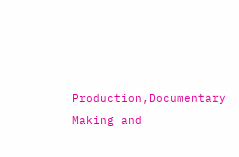Production,Documentary Making and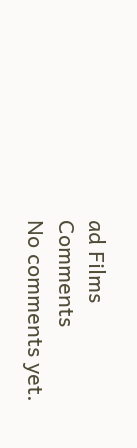ad Films
Comments
No comments yet.